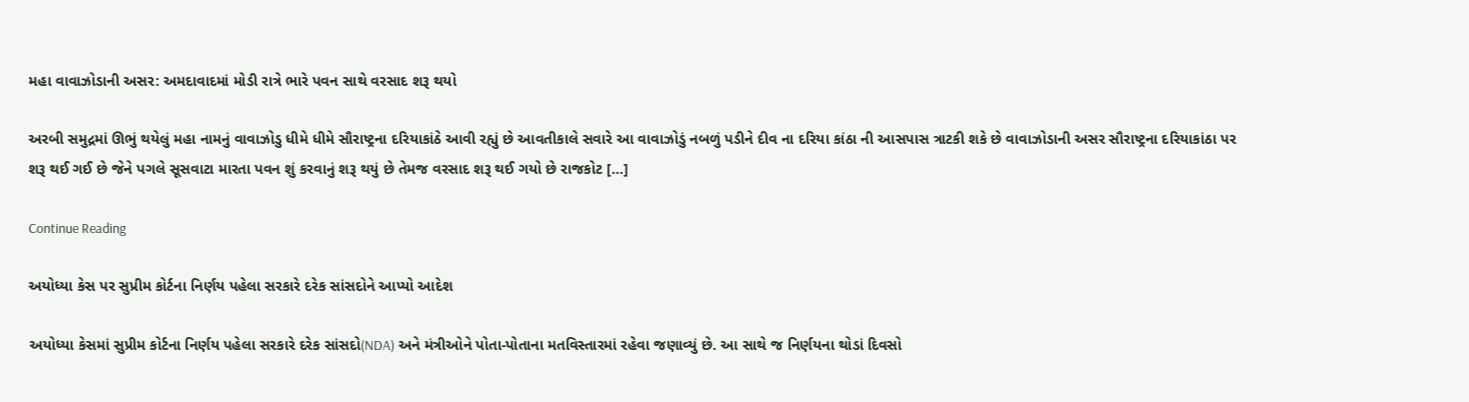મહા વાવાઝોડાની અસર: અમદાવાદમાં મોડી રાત્રે ભારે પવન સાથે વરસાદ શરૂ થયો

અરબી સમુદ્રમાં ઊભું થયેલું મહા નામનું વાવાઝોડુ ધીમે ધીમે સૌરાષ્ટ્રના દરિયાકાંઠે આવી રહ્યું છે આવતીકાલે સવારે આ વાવાઝોડું નબળું પડીને દીવ ના દરિયા કાંઠા ની આસપાસ ત્રાટકી શકે છે વાવાઝોડાની અસર સૌરાષ્ટ્રના દરિયાકાંઠા પર શરૂ થઈ ગઈ છે જેને પગલે સૂસવાટા મારતા પવન શું કરવાનું શરૂ થયું છે તેમજ વરસાદ શરૂ થઈ ગયો છે રાજકોટ […]

Continue Reading

અયોધ્યા કેસ પર સુપ્રીમ કોર્ટના નિર્ણય પહેલા સરકારે દરેક સાંસદોને આપ્યો આદેશ

અયોધ્યા કેસમાં સુપ્રીમ કોર્ટના નિર્ણય પહેલા સરકારે દરેક સાંસદો(NDA) અને મંત્રીઓને પોતા-પોતાના મતવિસ્તારમાં રહેવા જણાવ્યું છે. આ સાથે જ નિર્ણયના થોડાં દિવસો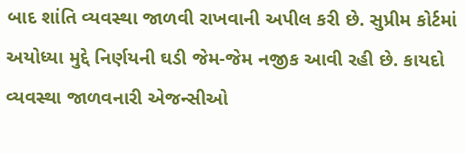બાદ શાંતિ વ્યવસ્થા જાળવી રાખવાની અપીલ કરી છે. સુપ્રીમ કોર્ટમાં અયોધ્યા મુદ્દે નિર્ણયની ઘડી જેમ-જેમ નજીક આવી રહી છે. કાયદો વ્યવસ્થા જાળવનારી એજન્સીઓ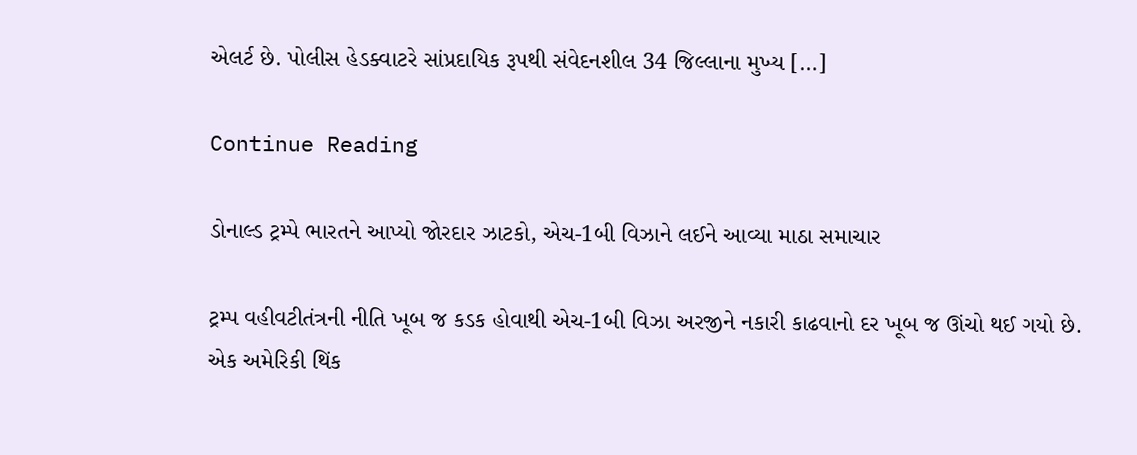એલર્ટ છે. પોલીસ હેડક્વાટરે સાંપ્રદાયિક રૂપથી સંવેદનશીલ 34 જિલ્લાના મુખ્ય […]

Continue Reading

ડોનાલ્ડ ટ્રમ્પે ભારતને આપ્યો જોરદાર ઝાટકો, એચ-1બી વિઝાને લઈને આવ્યા માઠા સમાચાર

ટ્રમ્પ વહીવટીતંત્રની નીતિ ખૂબ જ કડક હોવાથી એચ-1બી વિઝા અરજીને નકારી કાઢવાનો દર ખૂબ જ ઊંચો થઈ ગયો છે. એક અમેરિકી થિંક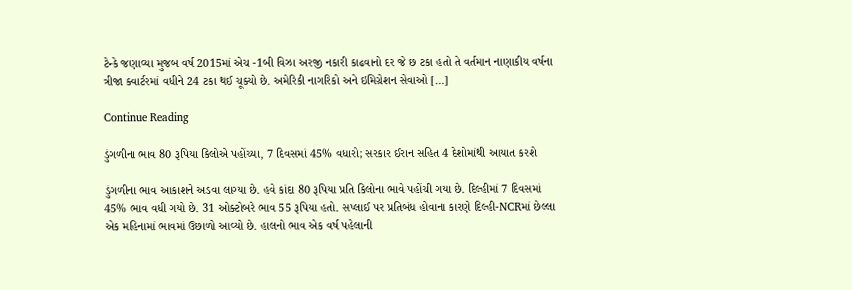ટેન્કે જણાવ્યા મુજબ વર્ષ 2015માં એચ -1બી વિઝા અરજી નકારી કાઢવાનો દર જે છ ટકા હતો તે વર્તમાન નાણાકીય વર્ષના ત્રીજા ક્વાર્ટરમાં વધીને 24 ટકા થઈ ચૂક્યો છે. અમેરિકી નાગરિકો અને ઇમિગ્રેશન સેવાઓ […]

Continue Reading

ડુંગળીના ભાવ 80 રૂપિયા કિલોએ પહોંચ્યા, 7 દિવસમાં 45% વધારો; સરકાર ઈરાન સહિત 4 દેશોમાંથી આયાત કરશે

ડુંગળીના ભાવ આકાશને અડવા લાગ્યા છે. હવે કાંદા 80 રૂપિયા પ્રતિ કિલોના ભાવે પહોંચી ગયા છે. દિલ્હીમાં 7 દિવસમાં 45% ભાવ વધી ગયો છે. 31 ઓક્ટોબરે ભાવ 55 રૂપિયા હતો. સપ્લાઈ પર પ્રતિબંધ હોવાના કારણે દિલ્હી-NCRમાં છેલ્લા એક મહિનામાં ભાવમાં ઉછાળો આવ્યો છે. હાલનો ભાવ એક વર્ષ પહેલાની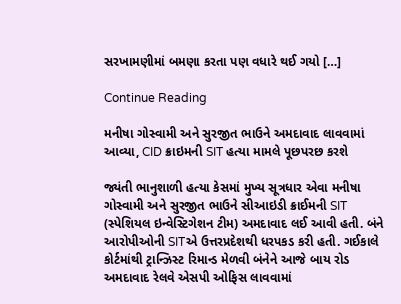સરખામણીમાં બમણા કરતા પણ વધારે થઈ ગયો […]

Continue Reading

મનીષા ગોસ્વામી અને સુરજીત ભાઉને અમદાવાદ લાવવામાં આવ્યા, CID ક્રાઇમની SIT હત્યા મામલે પૂછપરછ કરશે

જ્યંતી ભાનુશાળી હત્યા કેસમાં મુખ્ય સૂત્રધાર એવા મનીષા ગોસ્વામી અને સુરજીત ભાઉને સીઆઇડી ક્રાઈમની SIT (સ્પેશિયલ ઇન્વેસ્ટિગેશન ટીમ) અમદાવાદ લઈ આવી હતી. બંને આરોપીઓની SITએ ઉત્તરપ્રદેશથી ધરપકડ કરી હતી. ગઈકાલે કોર્ટમાંથી ટ્રાન્ઝિસ્ટ રિમાન્ડ મેળવી બંનેને આજે બાય રોડ અમદાવાદ રેલવે એસપી ઓફિસ લાવવામાં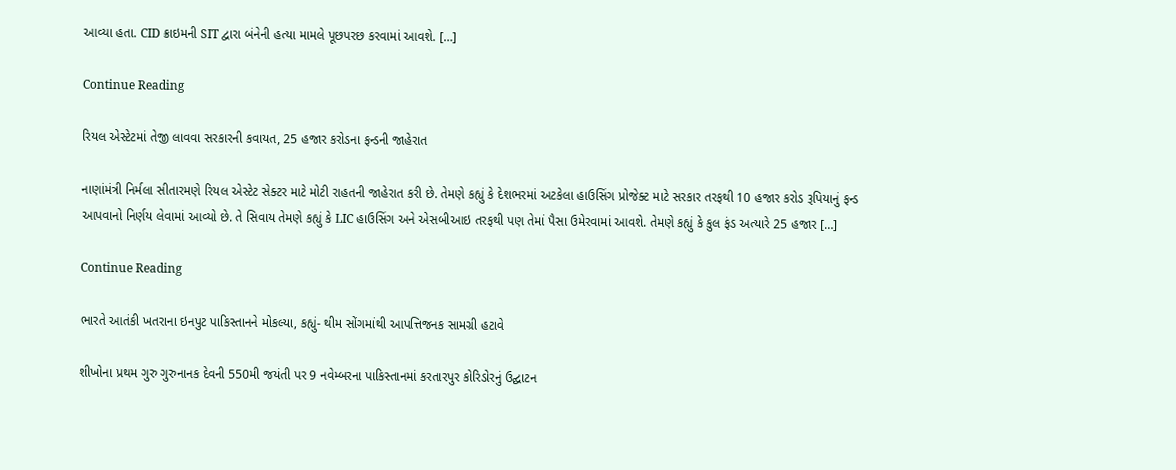આવ્યા હતા. CID ક્રાઇમની SIT દ્વારા બંનેની હત્યા મામલે પૂછપરછ કરવામાં આવશે. […]

Continue Reading

રિયલ એસ્ટેટમાં તેજી લાવવા સરકારની કવાયત, 25 હજાર કરોડના ફન્ડની જાહેરાત

નાણાંમંત્રી નિર્મલા સીતારમણે રિયલ એસ્ટેટ સેક્ટર માટે મોટી રાહતની જાહેરાત કરી છે. તેમણે કહ્યું કે દેશભરમાં અટકેલા હાઉસિંગ પ્રોજેક્ટ માટે સરકાર તરફથી 10 હજાર કરોડ રૂપિયાનું ફન્ડ આપવાનો નિર્ણય લેવામાં આવ્યો છે. તે સિવાય તેમણે કહ્યું કે LIC હાઉસિંગ અને એસબીઆઇ તરફથી પણ તેમાં પૈસા ઉમેરવામાં આવશે. તેમણે કહ્યું કે કુલ ફંડ અત્યારે 25 હજાર […]

Continue Reading

ભારતે આતંકી ખતરાના ઇનપુટ પાકિસ્તાનને મોકલ્યા, કહ્યું- થીમ સોંગમાંથી આપત્તિજનક સામગ્રી હટાવે

શીખોના પ્રથમ ગુરુ ગુરુનાનક દેવની 550મી જયંતી પર 9 નવેમ્બરના પાકિસ્તાનમાં કરતારપુર કોરિડોરનું ઉદ્ઘાટન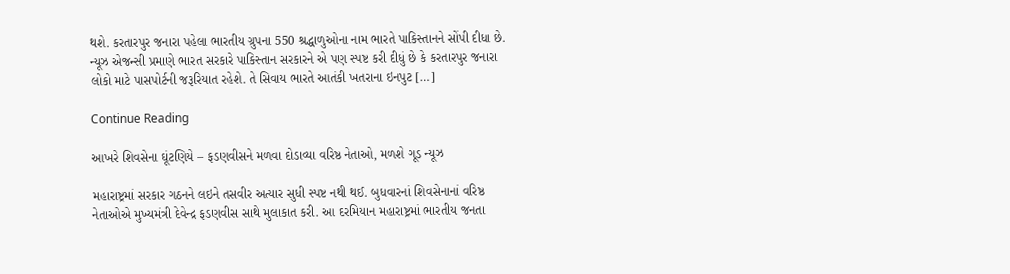થશે. કરતારપુર જનારા પહેલા ભારતીય ગ્રુપના 550 શ્રદ્ધાળુઓના નામ ભારતે પાકિસ્તાનને સોંપી દીધા છે. ન્યૂઝ એજન્સી પ્રમાણે ભારત સરકારે પાકિસ્તાન સરકારને એ પણ સ્પષ્ટ કરી દીધું છે કે કરતારપુર જનારા લોકો માટે પાસપોર્ટની જરૂરિયાત રહેશે. તે સિવાય ભારતે આતંકી ખતરાના ઇનપુટ […]

Continue Reading

આખરે શિવસેના ઘૂંટણિયે – ફડણવીસને મળવા દોડાવ્યા વરિષ્ઠ નેતાઓ, મળશે ગૂડ ન્યૂઝ

મહારાષ્ટ્રમાં સરકાર ગઠનને લઇને તસવીર અત્યાર સુધી સ્પષ્ટ નથી થઈ. બુધવારનાં શિવસેનાનાં વરિષ્ઠ નેતાઓએ મુખ્યમંત્રી દેવેન્દ્ર ફડણવીસ સાથે મુલાકાત કરી. આ દરમિયાન મહારાષ્ટ્રમાં ભારતીય જનતા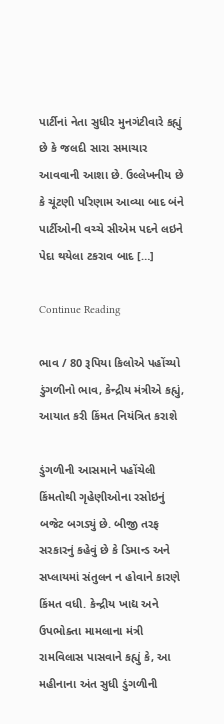પાર્ટીનાં નેતા સુધીર મુનગંટીવારે કહ્યું છે કે જલદી સારા સમાચાર આવવાની આશા છે. ઉલ્લેખનીય છે કે ચૂંટણી પરિણામ આવ્યા બાદ બંને પાર્ટીઓની વચ્ચે સીએમ પદને લઇને પેદા થયેલા ટકરાવ બાદ […]

Continue Reading

ભાવ / 80 રૂપિયા કિલોએ પહોંચ્યો ડુંગળીનો ભાવ, કેન્દ્રીય મંત્રીએ કહ્યું, આયાત કરી કિંમત નિયંત્રિત કરાશે

ડુંગળીની આસમાને પહોંચેલી કિંમતોથી ગૃહેણીઓના રસોઇનું બજેટ બગડ્યું છે. બીજી તરફ સરકારનું કહેવું છે કે ડિમાન્ડ અને સપ્લાયમાં સંતુલન ન હોવાને કારણે કિંમત વધી. કેન્દ્રીય ખાદ્ય અને ઉપભોક્તા મામલાના મંત્રી રામવિલાસ પાસવાને કહ્યું કે, આ મહીનાના અંત સુધી ડુંગળીની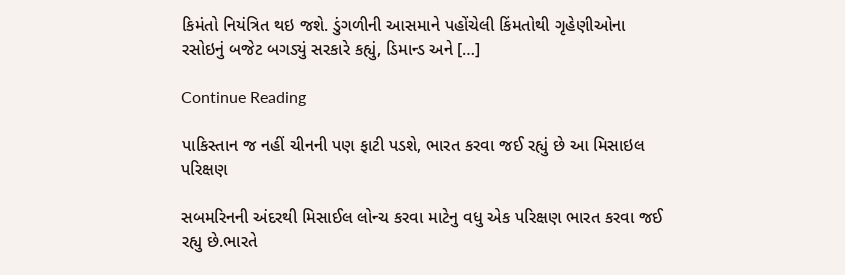કિમંતો નિયંત્રિત થઇ જશે. ડુંગળીની આસમાને પહોંચેલી કિંમતોથી ગૃહેણીઓના રસોઇનું બજેટ બગડ્યું સરકારે કહ્યું, ડિમાન્ડ અને […]

Continue Reading

પાકિસ્તાન જ નહીં ચીનની પણ ફાટી પડશે, ભારત કરવા જઈ રહ્યું છે આ મિસાઇલ પરિક્ષણ

સબમરિનની અંદરથી મિસાઈલ લોન્ચ કરવા માટેનુ વધુ એક પરિક્ષણ ભારત કરવા જઈ રહ્યુ છે.ભારતે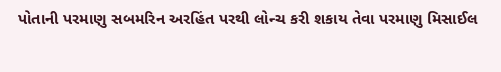પોતાની પરમાણુ સબમરિન અરહિંત પરથી લોન્ચ કરી શકાય તેવા પરમાણુ મિસાઈલ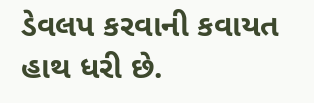ડેવલપ કરવાની કવાયત હાથ ધરી છે.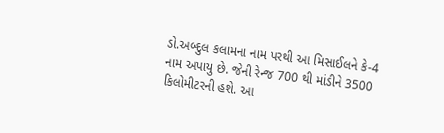ડો.અબ્દુલ કલામના નામ પરથી આ મિસાઈલને કે-4 નામ અપાયુ છે. જેની રેન્જ 700 થી માંડીને 3500 કિલોમીટરની હશે. આ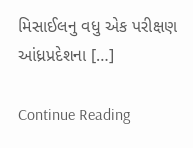મિસાઈલનુ વધુ એક પરીક્ષણ આંધ્રપ્રદેશના […]

Continue Reading